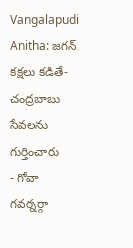Vangalapudi Anitha: జగన్ కక్షలు కడితే- చంద్రబాబు సేవలను గుర్తించారు
- గోవా గవర్నర్గా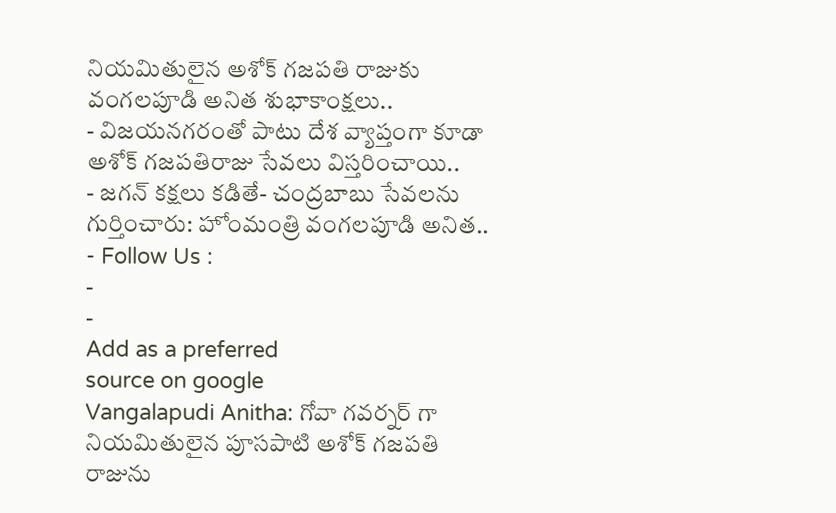నియమితులైన అశోక్ గజపతి రాజుకు వంగలపూడి అనిత శుభాకాంక్షలు..
- విజయనగరంతో పాటు దేశ వ్యాప్తంగా కూడా అశోక్ గజపతిరాజు సేవలు విస్తరించాయి..
- జగన్ కక్షలు కడితే- చంద్రబాబు సేవలను గుర్తించారు: హోంమంత్రి వంగలపూడి అనిత..
- Follow Us :
-
-
Add as a preferred
source on google
Vangalapudi Anitha: గోవా గవర్నర్ గా నియమితులైన పూసపాటి అశోక్ గజపతి రాజును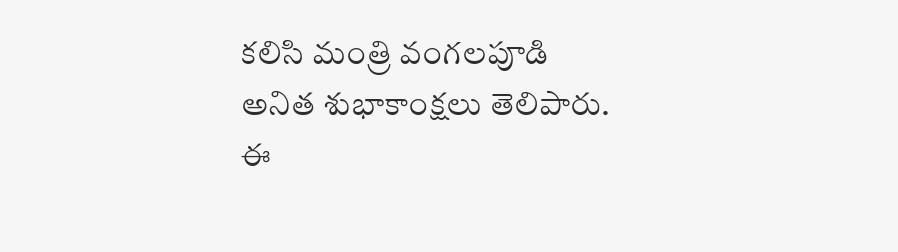కలిసి మంత్రి వంగలపూడి అనిత శుభాకాంక్షలు తెలిపారు. ఈ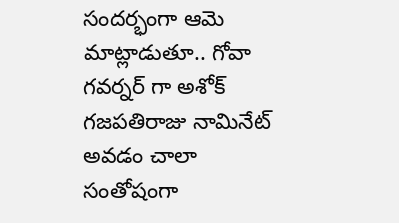సందర్భంగా ఆమె మాట్లాడుతూ.. గోవా గవర్నర్ గా అశోక్ గజపతిరాజు నామినేట్ అవడం చాలా సంతోషంగా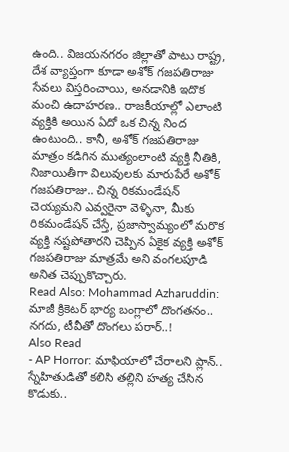ఉంది.. విజయనగరం జిల్లాతో పాటు రాష్ట్ర, దేశ వ్యాప్తంగా కూడా అశోక్ గజపతిరాజు సేవలు విస్తరించాయి, అనడానికి ఇదొక మంచి ఉదాహరణ.. రాజకీయాల్లో ఎలాంటి వ్యక్తికి అయిన ఏదో ఒక చిన్న నింద ఉంటుంది.. కానీ, అశోక్ గజపతిరాజు మాత్రం కడిగిన ముత్యంలాంటి వ్యక్తి నీతికి, నిజాయితీగా విలువులకు మారుపేరే అశోక్ గజపతిరాజు.. చిన్న రికమండేషన్ చెయ్యమని ఎవ్వరైనా వెళ్ళినా, మీకు రికమండేషన్ చేస్తే, ప్రజాస్వామ్యంలో మరొక వ్యక్తి నష్టపోతారని చెప్పిన ఏకైక వ్యక్తి అశోక్ గజపతిరాజు మాత్రమే అని వంగలపూడి అనిత చెప్పుకొచ్చారు.
Read Also: Mohammad Azharuddin: మాజీ క్రికెటర్ భార్య బంగ్లాలో దొంగతనం.. నగదు, టీవీతో దొంగలు పరార్..!
Also Read
- AP Horror: మాఫియాలో చేరాలని ప్లాన్.. స్నేహితుడితో కలిసి తల్లిని హత్య చేసిన కొడుకు..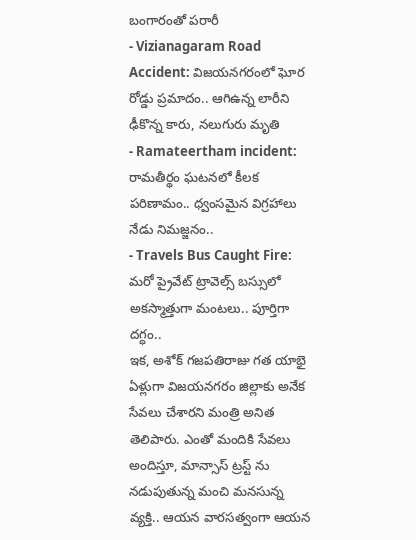బంగారంతో పరారీ
- Vizianagaram Road Accident: విజయనగరంలో ఘోర రోడ్డు ప్రమాదం.. ఆగిఉన్న లారీని ఢీకొన్న కారు, నలుగురు మృతి
- Ramateertham incident: రామతీర్థం ఘటనలో కీలక పరిణామం.. ధ్వంసమైన విగ్రహాలు నేడు నిమజ్జనం..
- Travels Bus Caught Fire: మరో ప్రైవేట్ ట్రావెల్స్ బస్సులో అకస్మాత్తుగా మంటలు.. పూర్తిగా దగ్ధం..
ఇక, అశోక్ గజపతిరాజు గత యాభై ఏళ్లుగా విజయనగరం జిల్లాకు అనేక సేవలు చేశారని మంత్రి అనిత తెలిపారు. ఎంతో మందికి సేవలు అందిస్తూ, మాన్సాస్ ట్రస్ట్ ను నడుపుతున్న మంచి మనసున్న వ్యక్తి.. ఆయన వారసత్వంగా ఆయన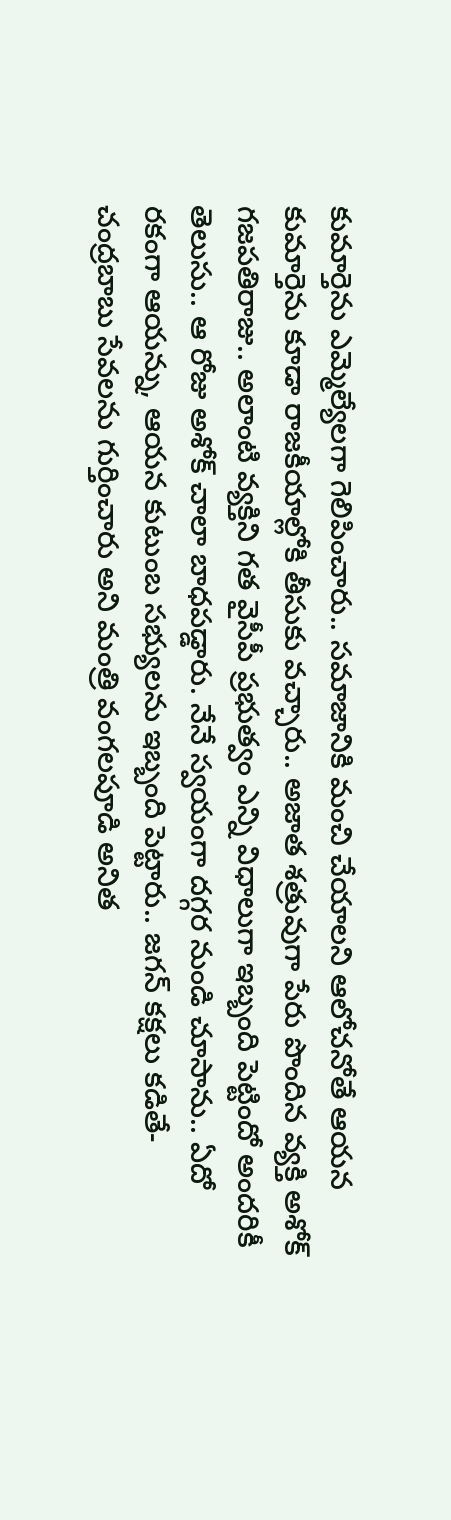కుమార్తెను ఎమ్మెల్యేలగా గెలిపించారు.. సమాజానికి మంచి చేయాలని ఆలోచనోతే ఆయన కుమార్తెను కూడా రాజకీయాల్లోకి తీసుకు వచ్చారు.. అజాత శత్రువుగా పేరు పొందిన వ్యక్తి అశోక్ గజపతిరాజు.. అలాంటి వ్యక్తిని గత వైసీపీ ప్రభుత్వం ఎన్ని విధాలుగా ఇబ్బంది పెట్టిందో అందరికీ తెలుసు.. ఆ రోజు అశోక్ చాలా బాధపడ్డారు. నేనే స్వయంగా దగ్గర నుండి చూసాను.. ఏదో రకంగా ఆయన్ను, ఆయన కుటుంబ సభ్యులను ఇబ్బంది పెట్టారు.. జగన్ కక్షలు కడితే- చంద్రబాబు సేవలను గుర్తించారు అని మంత్రి వంగలపూడి అనిత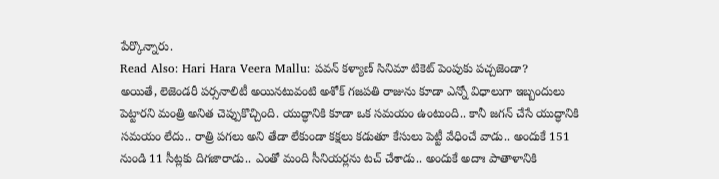పేర్కొన్నారు.
Read Also: Hari Hara Veera Mallu: పవన్ కళ్యాణ్ సినిమా టికెట్ పెంపుకు పచ్చజెండా?
అయితే, లెజెండరీ పర్సనాలిటీ అయినటువంటి అశోక్ గజపతి రాజును కూడా ఎన్నో విధాలుగా ఇబ్బందులు పెట్టారని మంత్రి అనిత చెప్పుకొచ్చింది. యుద్ధానికి కూడా ఒక సమయం ఉంటుంది.. కానీ జగన్ చేసే యుద్ధానికి సమయం లేదు.. రాత్రి పగలు అని తేడా లేకుండా కక్షలు కడుతూ కేసులు పెట్టీ వేధించే వాడు.. అందుకే 151 నుండి 11 సీట్లకు దిగజారాడు.. ఎంతో మంది సీనియర్లను టచ్ చేశాడు.. అందుకే అదాః పాతాళానికి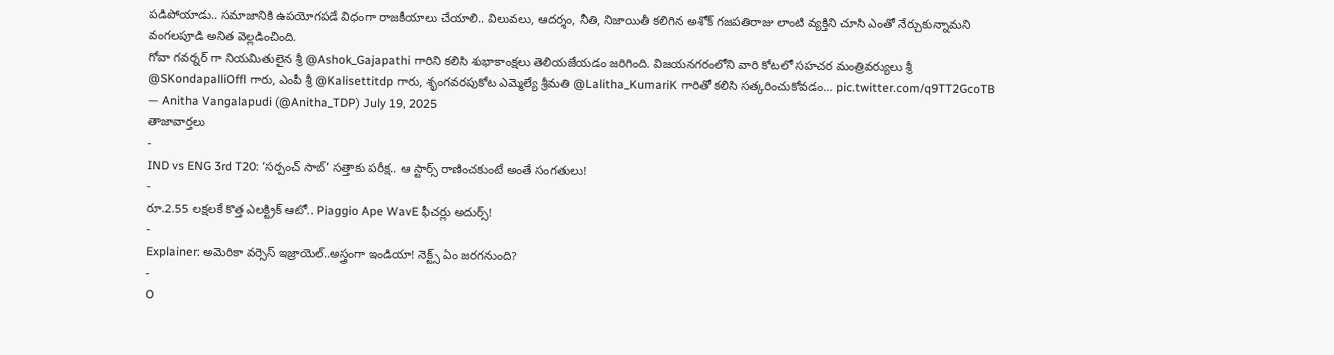పడిపోయాడు.. సమాజానికి ఉపయోగపడే విధంగా రాజకీయాలు చేయాలి.. విలువలు, ఆదర్శం, నీతి, నిజాయితీ కలిగిన అశోక్ గజపతిరాజు లాంటి వ్యక్తిని చూసి ఎంతో నేర్చుకున్నామని వంగలపూడి అనిత వెల్లడించింది.
గోవా గవర్నర్ గా నియమితులైన శ్రీ @Ashok_Gajapathi గారిని కలిసి శుభాకాంక్షలు తెలియజేయడం జరిగింది. విజయనగరంలోని వారి కోటలో సహచర మంత్రివర్యులు శ్రీ @SKondapalliOffl గారు, ఎంపీ శ్రీ @Kalisettitdp గారు, శృంగవరపుకోట ఎమ్మెల్యే శ్రీమతి @Lalitha_KumariK గారితో కలిసి సత్కరించుకోవడం… pic.twitter.com/q9TT2GcoTB
— Anitha Vangalapudi (@Anitha_TDP) July 19, 2025
తాజావార్తలు
-
IND vs ENG 3rd T20: ‘సర్పంచ్ సాబ్’ సత్తాకు పరీక్ష.. ఆ స్టార్స్ రాణించకుంటే అంతే సంగతులు!
-
రూ.2.55 లక్షలకే కొత్త ఎలక్ట్రిక్ ఆటో.. Piaggio Ape WavE ఫీచర్లు అదుర్స్!
-
Explainer: అమెరికా వర్సెస్ ఇజ్రాయెల్..అస్త్రంగా ఇండియా! నెక్ట్స్ ఏం జరగనుంది?
-
O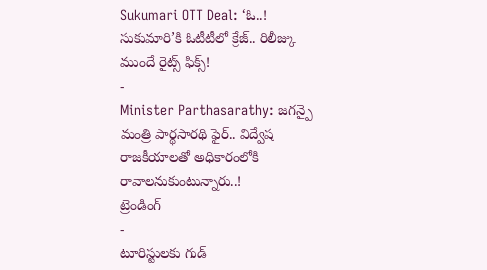Sukumari OTT Deal: ‘ఓ..! సుకుమారి’కి ఓటీటీలో క్రేజ్.. రిలీజ్కు ముందే రైట్స్ ఫిక్స్!
-
Minister Parthasarathy: జగన్పై మంత్రి పార్థసారథి ఫైర్.. విద్వేష రాజకీయాలతో అధికారంలోకి రావాలనుకుంటున్నారు..!
ట్రెండింగ్
-
టూరిస్టులకు గుడ్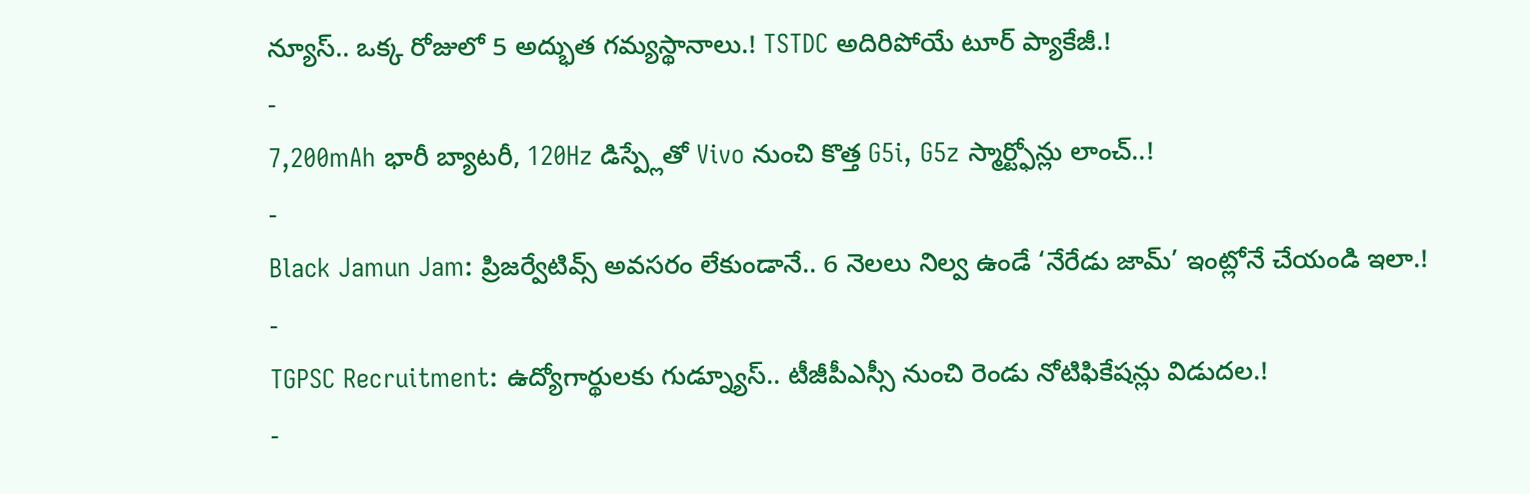న్యూస్.. ఒక్క రోజులో 5 అద్భుత గమ్యస్థానాలు.! TSTDC అదిరిపోయే టూర్ ప్యాకేజీ.!
-
7,200mAh భారీ బ్యాటరీ, 120Hz డిస్ప్లేతో Vivo నుంచి కొత్త G5i, G5z స్మార్ట్ఫోన్లు లాంచ్..!
-
Black Jamun Jam: ప్రిజర్వేటివ్స్ అవసరం లేకుండానే.. 6 నెలలు నిల్వ ఉండే ‘నేరేడు జామ్’ ఇంట్లోనే చేయండి ఇలా.!
-
TGPSC Recruitment: ఉద్యోగార్థులకు గుడ్న్యూస్.. టీజీపీఎస్సీ నుంచి రెండు నోటిఫికేషన్లు విడుదల.!
-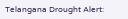Telangana Drought Alert: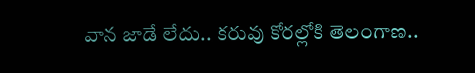వాన జాడే లేదు.. కరువు కోరల్లోకి తెలంగాణ..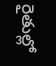రైతుల్లో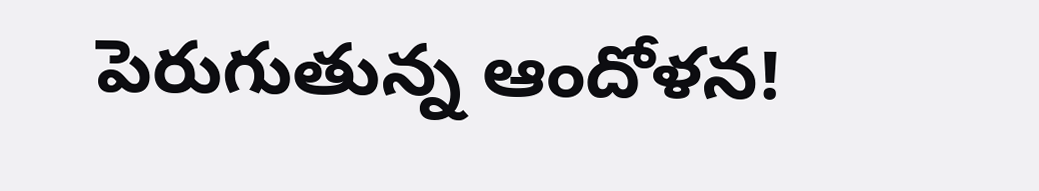పెరుగుతున్న ఆందోళన!